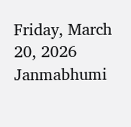Friday, March 20, 2026
Janmabhumi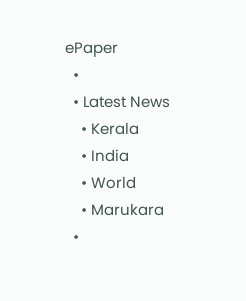ePaper
  •
  • Latest News
    • Kerala
    • India
    • World
    • Marukara
  •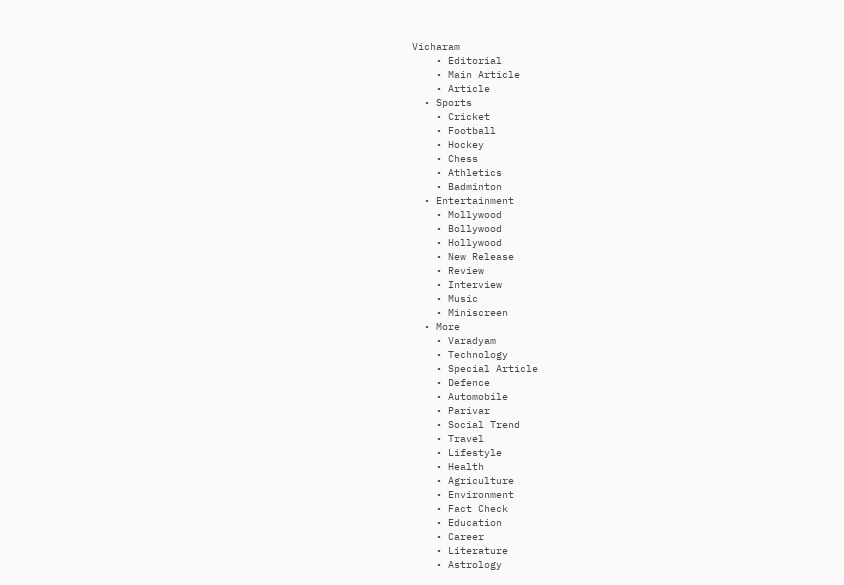Vicharam
    • Editorial
    • Main Article
    • Article
  • Sports
    • Cricket
    • Football
    • Hockey
    • Chess
    • Athletics
    • Badminton
  • Entertainment
    • Mollywood
    • Bollywood
    • Hollywood
    • New Release
    • Review
    • Interview
    • Music
    • Miniscreen
  • More
    • Varadyam
    • Technology
    • Special Article
    • Defence
    • Automobile
    • Parivar
    • Social Trend
    • Travel
    • Lifestyle
    • Health
    • Agriculture
    • Environment
    • Fact Check
    • Education
    • Career
    • Literature
    • Astrology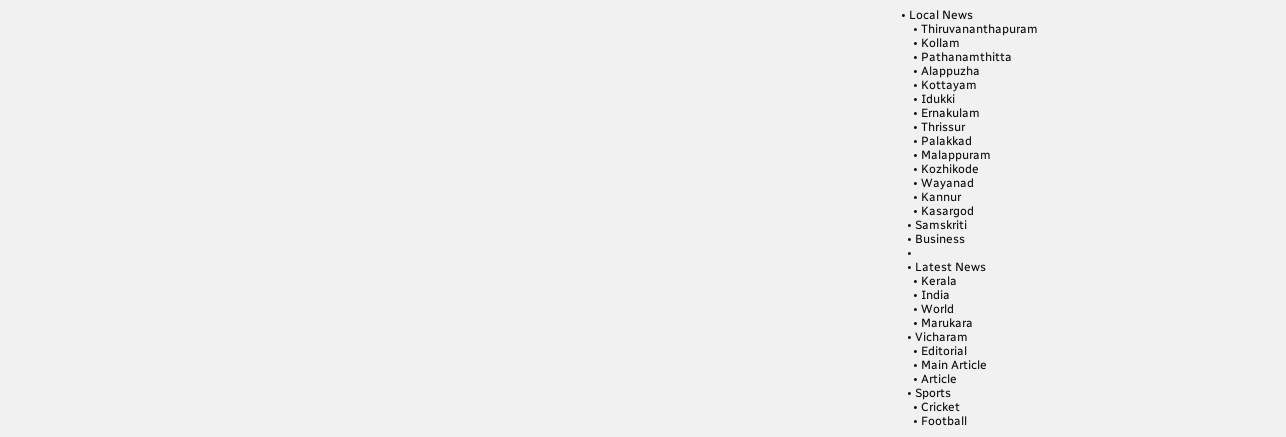• Local News
    • Thiruvananthapuram
    • Kollam
    • Pathanamthitta
    • Alappuzha
    • Kottayam
    • Idukki
    • Ernakulam
    • Thrissur
    • Palakkad
    • Malappuram
    • Kozhikode
    • Wayanad
    • Kannur
    • Kasargod
  • Samskriti
  • Business
  •
  • Latest News
    • Kerala
    • India
    • World
    • Marukara
  • Vicharam
    • Editorial
    • Main Article
    • Article
  • Sports
    • Cricket
    • Football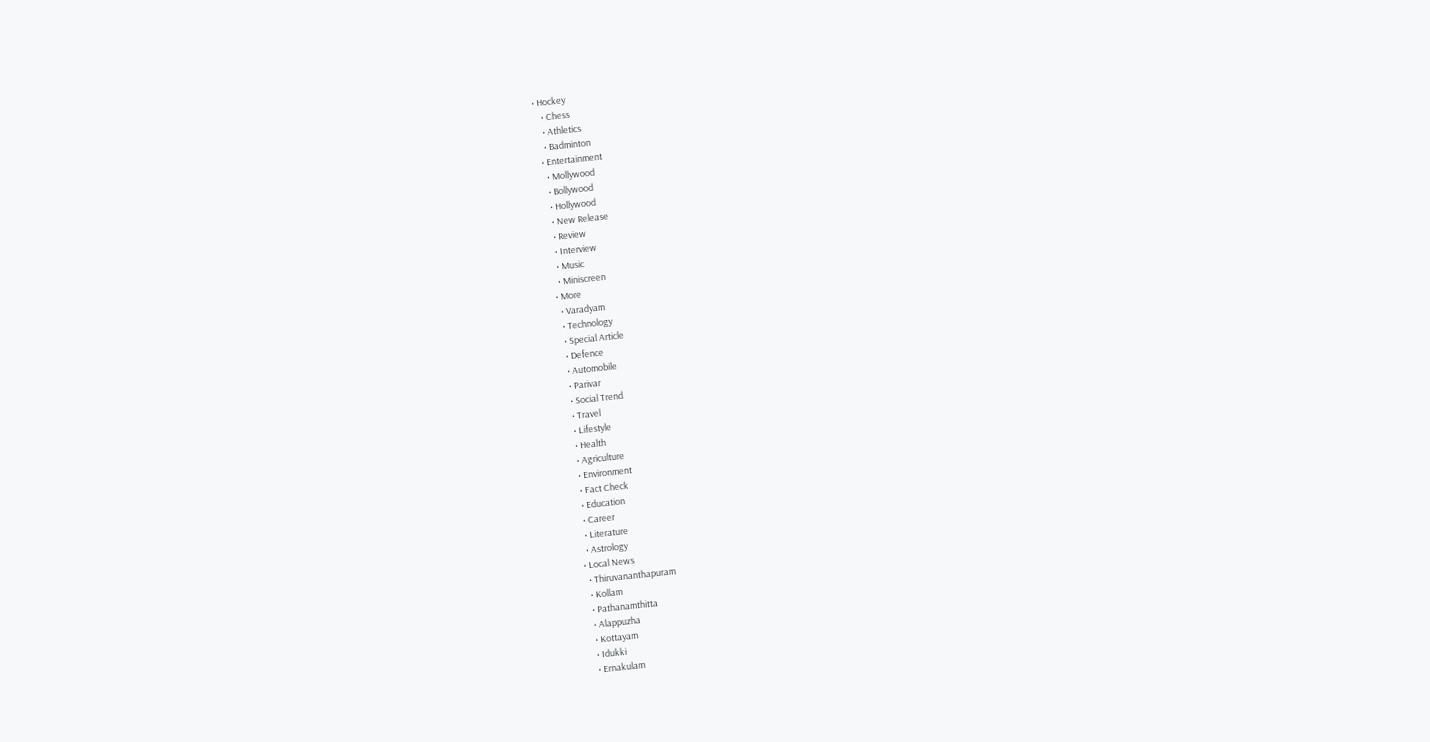• Hockey
    • Chess
    • Athletics
    • Badminton
  • Entertainment
    • Mollywood
    • Bollywood
    • Hollywood
    • New Release
    • Review
    • Interview
    • Music
    • Miniscreen
  • More
    • Varadyam
    • Technology
    • Special Article
    • Defence
    • Automobile
    • Parivar
    • Social Trend
    • Travel
    • Lifestyle
    • Health
    • Agriculture
    • Environment
    • Fact Check
    • Education
    • Career
    • Literature
    • Astrology
  • Local News
    • Thiruvananthapuram
    • Kollam
    • Pathanamthitta
    • Alappuzha
    • Kottayam
    • Idukki
    • Ernakulam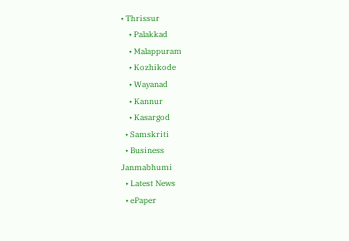• Thrissur
    • Palakkad
    • Malappuram
    • Kozhikode
    • Wayanad
    • Kannur
    • Kasargod
  • Samskriti
  • Business
Janmabhumi
  • Latest News
  • ePaper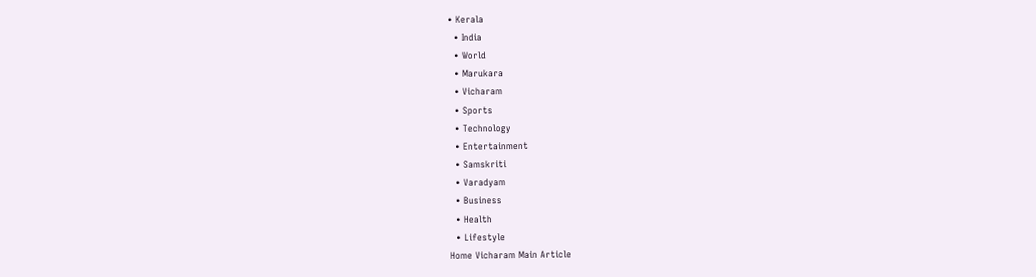• Kerala
  • India
  • World
  • Marukara
  • Vicharam
  • Sports
  • Technology
  • Entertainment
  • Samskriti
  • Varadyam
  • Business
  • Health
  • Lifestyle
Home Vicharam Main Article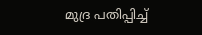മുദ്ര പതിപ്പിച്ച്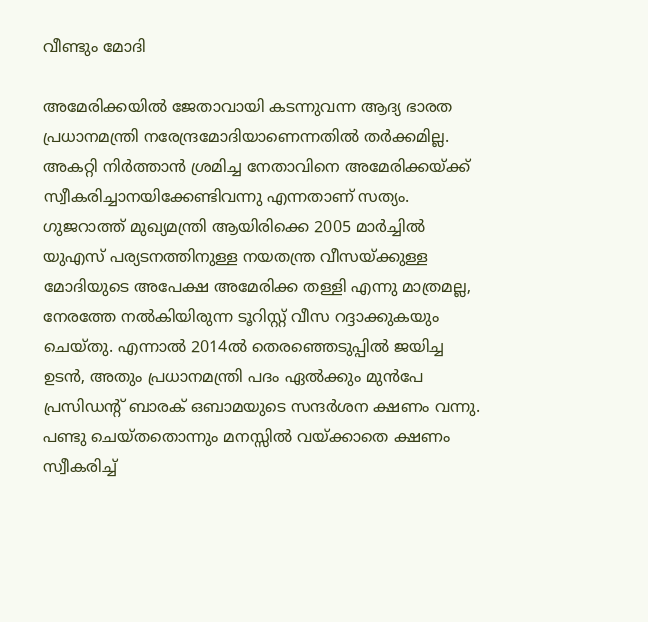വീണ്ടും മോദി

അമേരിക്കയില്‍ ജേതാവായി കടന്നുവന്ന ആദ്യ ഭാരത പ്രധാനമന്ത്രി നരേന്ദ്രമോദിയാണെന്നതില്‍ തര്‍ക്കമില്ല. അകറ്റി നിര്‍ത്താന്‍ ശ്രമിച്ച നേതാവിനെ അമേരിക്കയ്‌ക്ക് സ്വീകരിച്ചാനയിക്കേണ്ടിവന്നു എന്നതാണ് സത്യം. ഗുജറാത്ത് മുഖ്യമന്ത്രി ആയിരിക്കെ 2005 മാര്‍ച്ചില്‍ യുഎസ് പര്യടനത്തിനുള്ള നയതന്ത്ര വീസയ്‌ക്കുള്ള മോദിയുടെ അപേക്ഷ അമേരിക്ക തള്ളി എന്നു മാത്രമല്ല, നേരത്തേ നല്‍കിയിരുന്ന ടൂറിസ്റ്റ് വീസ റദ്ദാക്കുകയും ചെയ്തു. എന്നാല്‍ 2014ല്‍ തെരഞ്ഞെടുപ്പില്‍ ജയിച്ച ഉടന്‍, അതും പ്രധാനമന്ത്രി പദം ഏല്‍ക്കും മുന്‍പേ പ്രസിഡന്റ് ബാരക് ഒബാമയുടെ സന്ദര്‍ശന ക്ഷണം വന്നു. പണ്ടു ചെയ്തതൊന്നും മനസ്സില്‍ വയ്‌ക്കാതെ ക്ഷണം സ്വീകരിച്ച്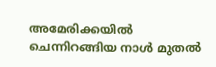അമേരിക്കയില്‍ ചെന്നിറങ്ങിയ നാള്‍ മുതല്‍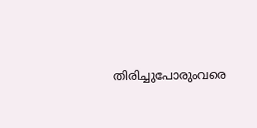തിരിച്ചുപോരുംവരെ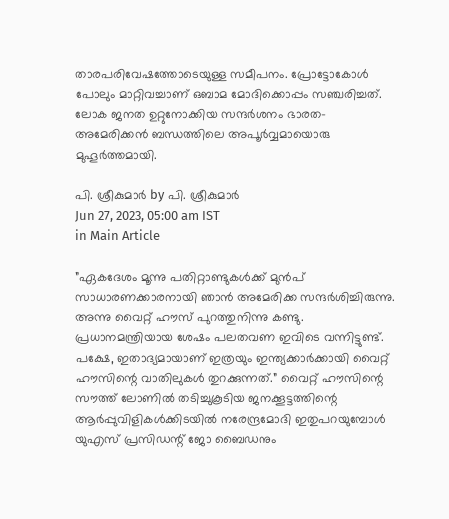താരപരിവേഷത്തോടെയുള്ള സമീപനം. പ്രോട്ടോകോള്‍ പോലും മാറ്റിവച്ചാണ് ഒബാമ മോദിക്കൊപ്പം സഞ്ചരിച്ചത്. ലോക ജനത ഉറ്റുനോക്കിയ സന്ദര്‍ശനം ഭാരത-അമേരിക്കന്‍ ബന്ധത്തിലെ അപൂര്‍വ്വമായൊരു മുഹൂര്‍ത്തമായി.

പി. ശ്രീകുമാര്‍ by പി. ശ്രീകുമാര്‍
Jun 27, 2023, 05:00 am IST
in Main Article

”ഏകദേശം മൂന്നു പതിറ്റാണ്ടുകള്‍ക്ക് മുന്‍പ് സാധാരണക്കാരനായി ഞാന്‍ അമേരിക്ക സന്ദര്‍ശിച്ചിരുന്നു. അന്നു വൈറ്റ് ഹൗസ് പുറത്തുനിന്നു കണ്ടു. പ്രധാനമന്ത്രിയായ ശേഷം പലതവണ ഇവിടെ വന്നിട്ടുണ്ട്. പക്ഷേ, ഇതാദ്യമായാണ് ഇത്രയും ഇന്ത്യക്കാര്‍ക്കായി വൈറ്റ് ഹൗസിന്റെ വാതിലുകള്‍ തുറക്കുന്നത്.” വൈറ്റ് ഹൗസിന്റെ സൗത്ത് ലോണില്‍ തടിച്ചുകൂടിയ ജനക്കൂട്ടത്തിന്റെ ആര്‍പ്പുവിളികള്‍ക്കിടയില്‍ നരേന്ദ്രമോദി ഇതുപറയുമ്പോള്‍ യുഎസ് പ്രസിഡന്റ് ജോ ബൈഡനും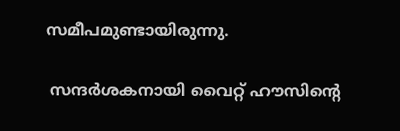സമീപമുണ്ടായിരുന്നു.

 സന്ദര്‍ശകനായി വൈറ്റ് ഹൗസിന്റെ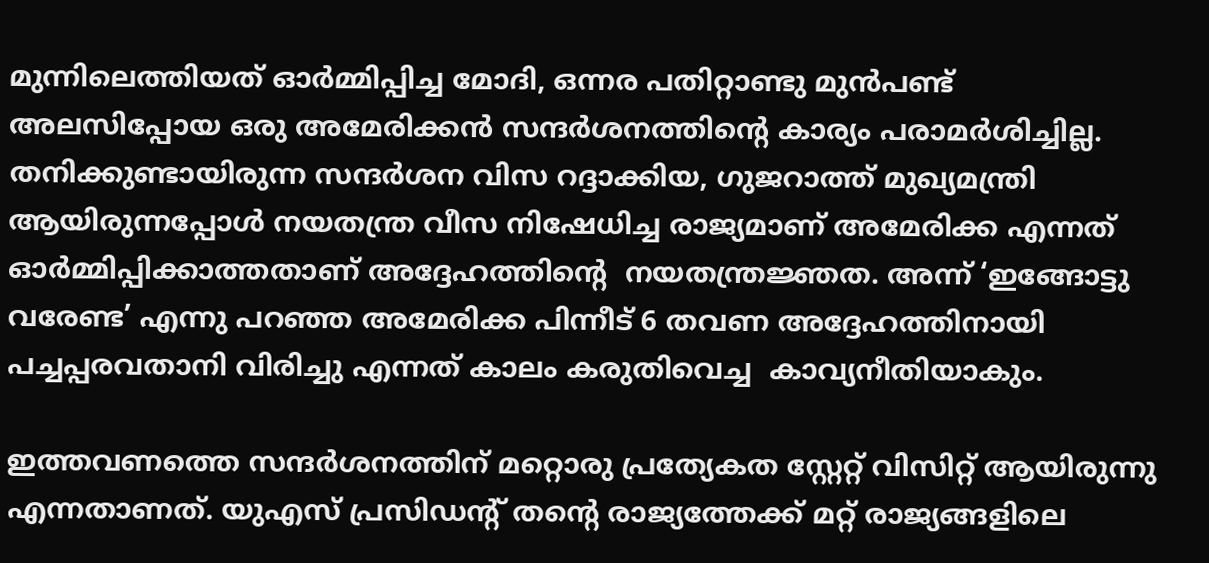മുന്നിലെത്തിയത് ഓര്‍മ്മിപ്പിച്ച മോദി, ഒന്നര പതിറ്റാണ്ടു മുന്‍പണ്ട് അലസിപ്പോയ ഒരു അമേരിക്കന്‍ സന്ദര്‍ശനത്തിന്റെ കാര്യം പരാമര്‍ശിച്ചില്ല. തനിക്കുണ്ടായിരുന്ന സന്ദര്‍ശന വിസ റദ്ദാക്കിയ, ഗുജറാത്ത് മുഖ്യമന്ത്രി ആയിരുന്നപ്പോള്‍ നയതന്ത്ര വീസ നിഷേധിച്ച രാജ്യമാണ് അമേരിക്ക എന്നത്  ഓര്‍മ്മിപ്പിക്കാത്തതാണ് അദ്ദേഹത്തിന്റെ  നയതന്ത്രജ്ഞത. അന്ന് ‘ഇങ്ങോട്ടു വരേണ്ട’ എന്നു പറഞ്ഞ അമേരിക്ക പിന്നീട് 6 തവണ അദ്ദേഹത്തിനായി പച്ചപ്പരവതാനി വിരിച്ചു എന്നത് കാലം കരുതിവെച്ച  കാവ്യനീതിയാകും.

ഇത്തവണത്തെ സന്ദര്‍ശനത്തിന് മറ്റൊരു പ്രത്യേകത സ്റ്റേറ്റ് വിസിറ്റ് ആയിരുന്നു എന്നതാണത്. യുഎസ് പ്രസിഡന്റ് തന്റെ രാജ്യത്തേക്ക് മറ്റ് രാജ്യങ്ങളിലെ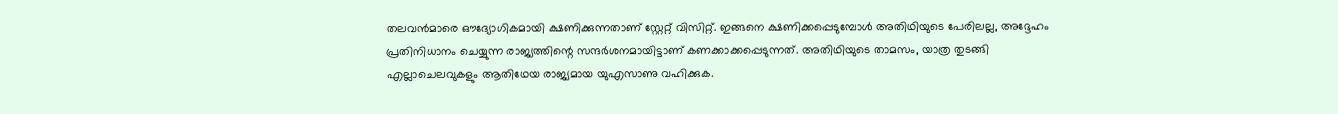തലവന്‍മാരെ ഔദ്യോഗികമായി ക്ഷണിക്കുന്നതാണ് സ്റ്റേറ്റ് വിസിറ്റ്. ഇങ്ങനെ ക്ഷണിക്കപ്പെടുമ്പോള്‍ അതിഥിയുടെ പേരിലല്ല, അദ്ദേഹം പ്രതിനിധാനം ചെയ്യുന്ന രാജ്യത്തിന്റെ സന്ദര്‍ശനമായിട്ടാണ് കണക്കാക്കപ്പെടുന്നത്. അതിഥിയുടെ താമസം, യാത്ര തുടങ്ങി എല്ലാചെലവുകളും ആതിഥേയ രാജ്യമായ യുഎസാണു വഹിക്കുക.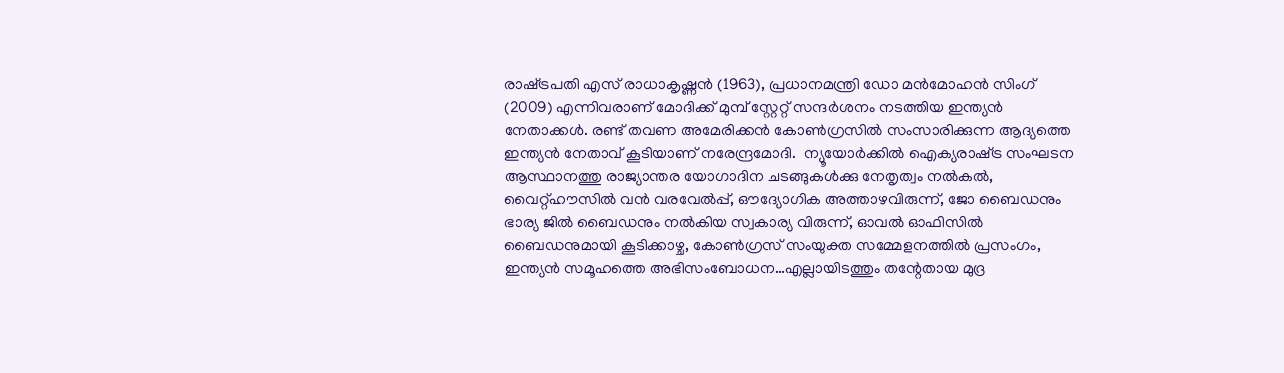രാഷ്‌ട്രപതി എസ് രാധാകൃഷ്ണന്‍ (1963), പ്രധാനമന്ത്രി ഡോ മന്‍മോഹന്‍ സിംഗ് (2009) എന്നിവരാണ് മോദിക്ക് മുമ്പ് സ്റ്റേറ്റ് സന്ദര്‍ശനം നടത്തിയ ഇന്ത്യന്‍ നേതാക്കള്‍. രണ്ട് തവണ അമേരിക്കന്‍ കോണ്‍ഗ്രസില്‍ സംസാരിക്കുന്ന ആദ്യത്തെ ഇന്ത്യന്‍ നേതാവ് കൂടിയാണ് നരേന്ദ്രമോദി.  ന്യൂയോര്‍ക്കില്‍ ഐക്യരാഷ്‌ട്ര സംഘടന ആസ്ഥാനത്തു രാജ്യാന്തര യോഗാദിന ചടങ്ങുകള്‍ക്കു നേതൃത്വം നല്‍കല്‍, വൈറ്റ്ഹൗസില്‍ വന്‍ വരവേല്‍പ്പ്, ഔദ്യോഗിക അത്താഴവിരുന്ന്, ജോ ബൈഡനും ഭാര്യ ജില്‍ ബൈഡനും നല്‍കിയ സ്വകാര്യ വിരുന്ന്, ഓവല്‍ ഓഫിസില്‍ ബൈഡനുമായി കൂടിക്കാഴ്ച, കോണ്‍ഗ്രസ് സംയുക്ത സമ്മേളനത്തില്‍ പ്രസംഗം, ഇന്ത്യന്‍ സമൂഹത്തെ അഭിസംബോധന…എല്ലായിടത്തും തന്റേതായ മുദ്ര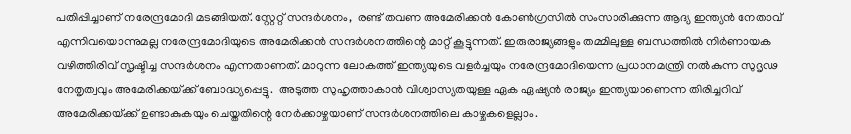പതിപ്പിച്ചാണ് നരേന്ദ്രമോദി മടങ്ങിയത്. സ്റ്റേറ്റ് സന്ദര്‍ശനം,  രണ്ട് തവണ അമേരിക്കന്‍ കോണ്‍ഗ്രസില്‍ സംസാരിക്കുന്ന ആദ്യ ഇന്ത്യന്‍ നേതാവ് എന്നിവയൊന്നുമല്ല നരേന്ദ്രമോദിയുടെ അമേരിക്കന്‍ സന്ദര്‍ശനത്തിന്റെ മാറ്റ് കൂട്ടുന്നത്. ഇരുരാജ്യങ്ങളും തമ്മിലുള്ള ബന്ധത്തില്‍ നിര്‍ണായക വഴിത്തിരിവ് സൃഷ്ടിച്ച സന്ദര്‍ശനം എന്നതാണത്. മാറുന്ന ലോകത്ത് ഇന്ത്യയുടെ വളര്‍ച്ചയും നരേന്ദ്രമോദിയെന്ന പ്രധാനമന്ത്രി നല്‍കുന്ന സുദൃഢ നേതൃത്വവും അമേരിക്കയ്‌ക്ക് ബോദ്ധ്യപ്പെട്ടു.  അടുത്ത സുഹൃത്താകാന്‍ വിശ്വാസ്യതയുള്ള ഏക ഏഷ്യന്‍ രാജ്യം ഇന്ത്യയാണെന്ന തിരിച്ചറിവ് അമേരിക്കയ്‌ക്ക് ഉണ്ടാകുകയും ചെയ്തതിന്റെ നേര്‍ക്കാഴ്ചയാണ് സന്ദര്‍ശനത്തിലെ കാഴ്ചകളെല്ലാം.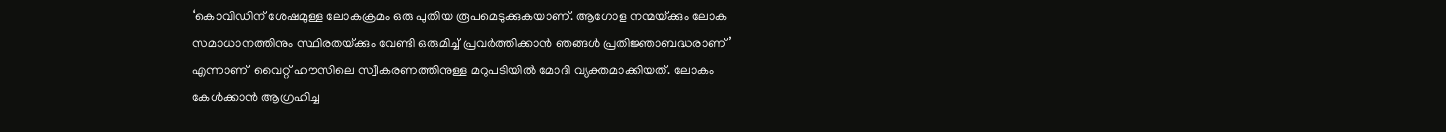‘കൊവിഡിന് ശേഷമുള്ള ലോകക്രമം ഒരു പുതിയ രൂപമെടുക്കുകയാണ്. ആഗോള നന്മയ്‌ക്കും ലോക സമാധാനത്തിനും സ്ഥിരതയ്‌ക്കും വേണ്ടി ഒരുമിച്ച് പ്രവര്‍ത്തിക്കാന്‍ ഞങ്ങള്‍ പ്രതിജ്ഞാബദ്ധരാണ്’ എന്നാണ്  വൈറ്റ് ഹൗസിലെ സ്വീകരണത്തിനുള്ള മറുപടിയില്‍ മോദി വ്യക്തമാക്കിയത്. ലോകം കേള്‍ക്കാന്‍ ആഗ്രഹിച്ച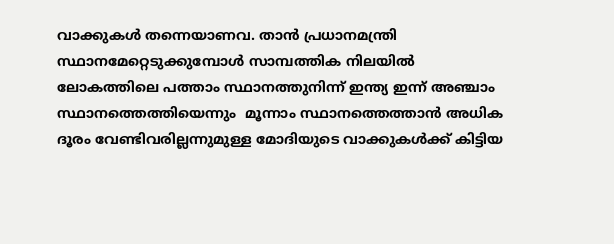വാക്കുകള്‍ തന്നെയാണവ. താന്‍ പ്രധാനമന്ത്രി സ്ഥാനമേറ്റെടുക്കുമ്പോള്‍ സാമ്പത്തിക നിലയില്‍ ലോകത്തിലെ പത്താം സ്ഥാനത്തുനിന്ന് ഇന്ത്യ ഇന്ന് അഞ്ചാം സ്ഥാനത്തെത്തിയെന്നും  മൂന്നാം സ്ഥാനത്തെത്താന്‍ അധിക ദൂരം വേണ്ടിവരില്ലന്നുമുള്ള മോദിയുടെ വാക്കുകള്‍ക്ക് കിട്ടിയ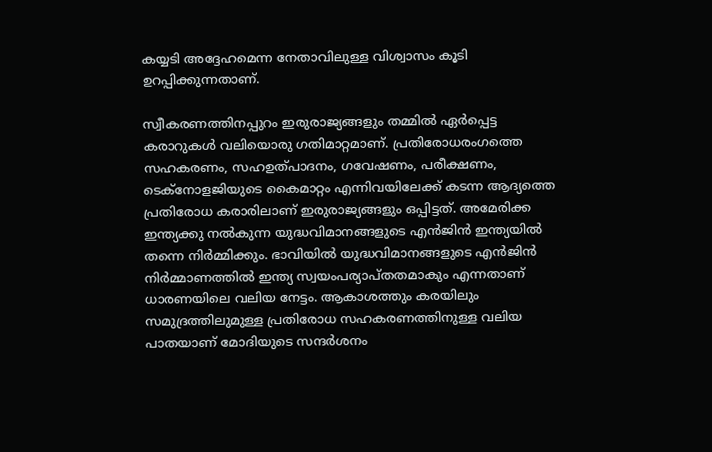കയ്യടി അദ്ദേഹമെന്ന നേതാവിലുള്ള വിശ്വാസം കൂടി ഉറപ്പിക്കുന്നതാണ്.

സ്വീകരണത്തിനപ്പുറം ഇരുരാജ്യങ്ങളും തമ്മില്‍ ഏര്‍പ്പെട്ട കരാറുകള്‍ വലിയൊരു ഗതിമാറ്റമാണ്. പ്രതിരോധരംഗത്തെ സഹകരണം, സഹഉത്പാദനം, ഗവേഷണം, പരീക്ഷണം, ടെക്നോളജിയുടെ കൈമാറ്റം എന്നിവയിലേക്ക് കടന്ന ആദ്യത്തെ പ്രതിരോധ കരാരിലാണ് ഇരുരാജ്യങ്ങളും ഒപ്പിട്ടത്. അമേരിക്ക ഇന്ത്യക്കു നല്‍കുന്ന യുദ്ധവിമാനങ്ങളുടെ എന്‍ജിന്‍ ഇന്ത്യയില്‍ തന്നെ നിര്‍മ്മിക്കും. ഭാവിയില്‍ യുദ്ധവിമാനങ്ങളുടെ എന്‍ജിന്‍ നിര്‍മ്മാണത്തില്‍ ഇന്ത്യ സ്വയംപര്യാപ്തതമാകും എന്നതാണ് ധാരണയിലെ വലിയ നേട്ടം. ആകാശത്തും കരയിലും സമുദ്രത്തിലുമുള്ള പ്രതിരോധ സഹകരണത്തിനുള്ള വലിയ പാതയാണ് മോദിയുടെ സന്ദര്‍ശനം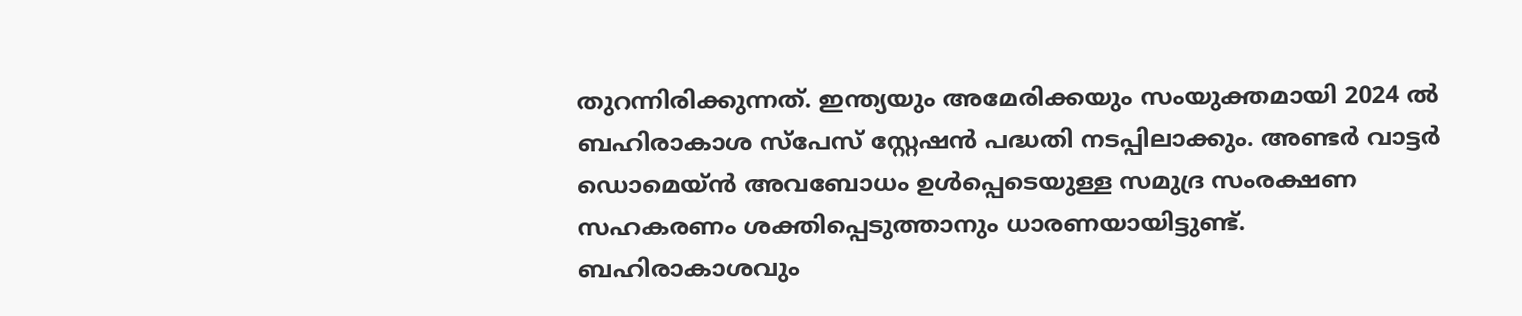തുറന്നിരിക്കുന്നത്. ഇന്ത്യയും അമേരിക്കയും സംയുക്തമായി 2024 ല്‍ ബഹിരാകാശ സ്പേസ് സ്റ്റേഷന്‍ പദ്ധതി നടപ്പിലാക്കും. അണ്ടര്‍ വാട്ടര്‍ ഡൊമെയ്ന്‍ അവബോധം ഉള്‍പ്പെടെയുള്ള സമുദ്ര സംരക്ഷണ സഹകരണം ശക്തിപ്പെടുത്താനും ധാരണയായിട്ടുണ്ട്. ബഹിരാകാശവും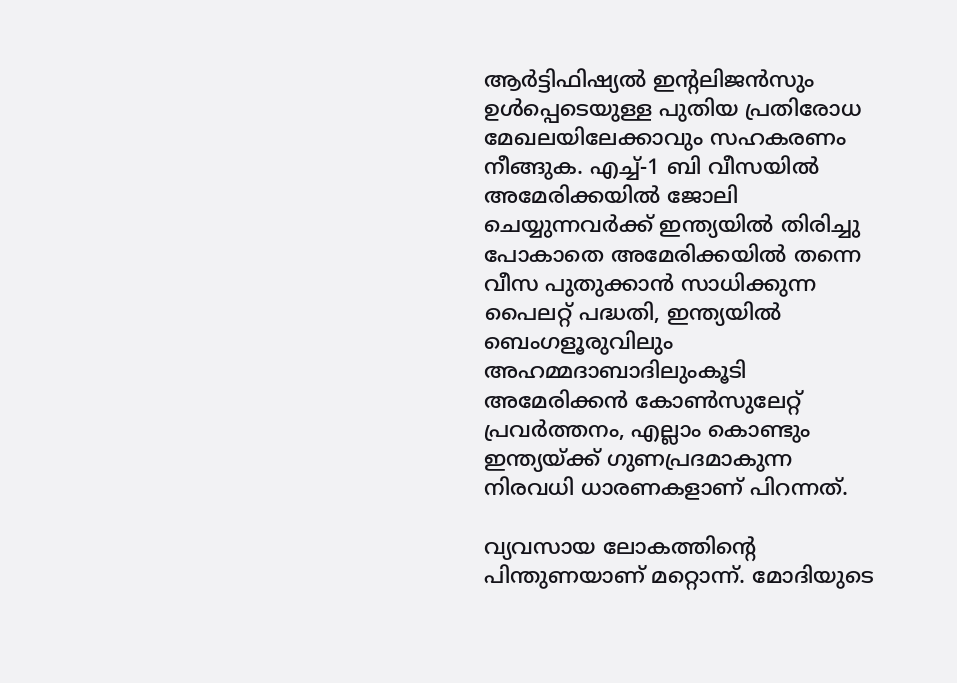ആര്‍ട്ടിഫിഷ്യല്‍ ഇന്റലിജന്‍സും ഉള്‍പ്പെടെയുള്ള പുതിയ പ്രതിരോധ മേഖലയിലേക്കാവും സഹകരണം നീങ്ങുക. എച്ച്-1 ബി വീസയില്‍ അമേരിക്കയില്‍ ജോലി ചെയ്യുന്നവര്‍ക്ക് ഇന്ത്യയില്‍ തിരിച്ചു പോകാതെ അമേരിക്കയില്‍ തന്നെ വീസ പുതുക്കാന്‍ സാധിക്കുന്ന പൈലറ്റ് പദ്ധതി, ഇന്ത്യയില്‍  ബെംഗളൂരുവിലും അഹമ്മദാബാദിലുംകൂടി അമേരിക്കന്‍ കോണ്‍സുലേറ്റ് പ്രവര്‍ത്തനം, എല്ലാം കൊണ്ടും ഇന്ത്യയ്‌ക്ക് ഗുണപ്രദമാകുന്ന നിരവധി ധാരണകളാണ് പിറന്നത്.

വ്യവസായ ലോകത്തിന്റെ പിന്തുണയാണ് മറ്റൊന്ന്. മോദിയുടെ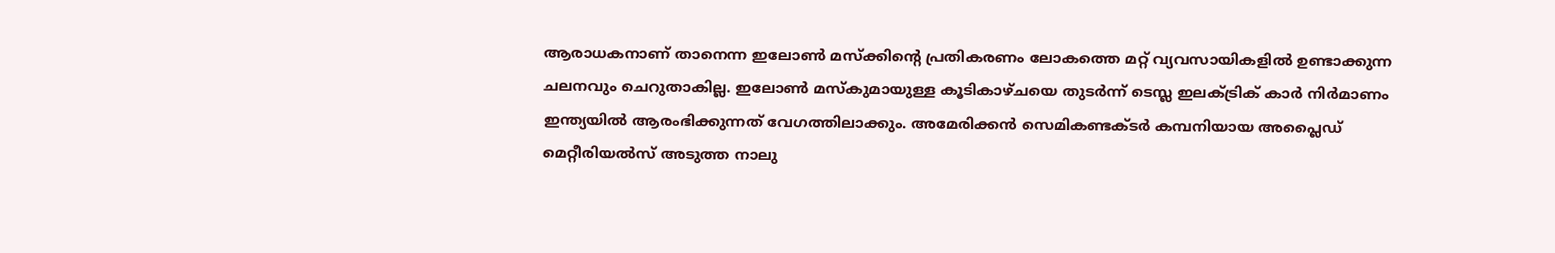ആരാധകനാണ് താനെന്ന ഇലോണ്‍ മസ്‌ക്കിന്റെ പ്രതികരണം ലോകത്തെ മറ്റ് വ്യവസായികളില്‍ ഉണ്ടാക്കുന്ന ചലനവും ചെറുതാകില്ല. ഇലോണ്‍ മസ്‌കുമായുള്ള കൂടികാഴ്ചയെ തുടര്‍ന്ന് ടെസ്ല ഇലക്ട്രിക് കാര്‍ നിര്‍മാണം ഇന്ത്യയില്‍ ആരംഭിക്കുന്നത് വേഗത്തിലാക്കും. അമേരിക്കന്‍ സെമികണ്ടക്ടര്‍ കമ്പനിയായ അപ്ലൈഡ് മെറ്റീരിയല്‍സ് അടുത്ത നാലു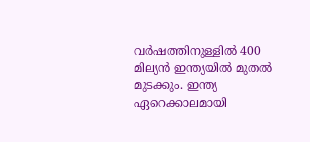വര്‍ഷത്തിനുള്ളില്‍ 400 മില്യന്‍ ഇന്ത്യയില്‍ മുതല്‍ മുടക്കും. ഇന്ത്യ ഏറെക്കാലമായി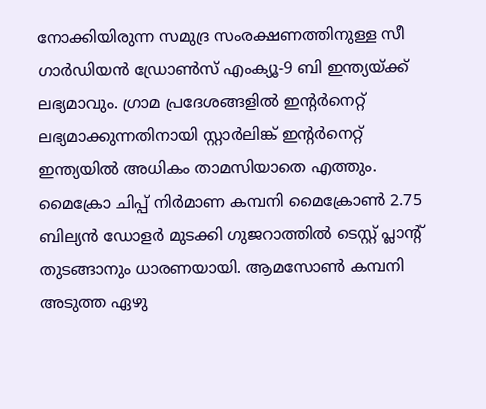നോക്കിയിരുന്ന സമുദ്ര സംരക്ഷണത്തിനുള്ള സീ ഗാര്‍ഡിയന്‍ ഡ്രോണ്‍സ് എംക്യൂ-9 ബി ഇന്ത്യയ്‌ക്ക് ലഭ്യമാവും. ഗ്രാമ പ്രദേശങ്ങളില്‍ ഇന്റര്‍നെറ്റ് ലഭ്യമാക്കുന്നതിനായി സ്റ്റാര്‍ലിങ്ക് ഇന്റര്‍നെറ്റ് ഇന്ത്യയില്‍ അധികം താമസിയാതെ എത്തും. മൈക്രോ ചിപ്പ് നിര്‍മാണ കമ്പനി മൈക്രോണ്‍ 2.75 ബില്യന്‍ ഡോളര്‍ മുടക്കി ഗുജറാത്തില്‍ ടെസ്റ്റ് പ്ലാന്റ് തുടങ്ങാനും ധാരണയായി. ആമസോണ്‍ കമ്പനി അടുത്ത ഏഴു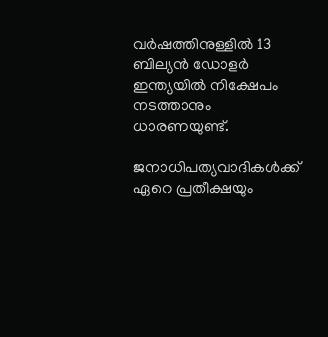വര്‍ഷത്തിനുള്ളില്‍ 13 ബില്യന്‍ ഡോളര്‍ ഇന്ത്യയില്‍ നിക്ഷേപം നടത്താനും ധാരണയുണ്ട്.

ജനാധിപത്യവാദികള്‍ക്ക് ഏറെ പ്രതീക്ഷയും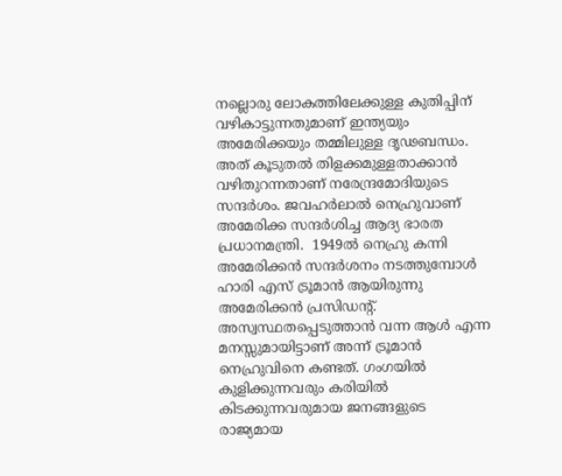നല്ലൊരു ലോകത്തിലേക്കുള്ള കുതിപ്പിന് വഴികാട്ടുന്നതുമാണ് ഇന്ത്യയും അമേരിക്കയും തമ്മിലുള്ള ദൃഢബന്ധം. അത് കൂടുതല്‍ തിളക്കമുള്ളതാക്കാന്‍ വഴിതുറന്നതാണ് നരേന്ദ്രമോദിയുടെ സന്ദര്‍ശം. ജവഹര്‍ലാല്‍ നെഹ്രുവാണ് അമേരിക്ക സന്ദര്‍ശിച്ച ആദ്യ ഭാരത പ്രധാനമന്ത്രി.  1949ല്‍ നെഹ്രു കന്നി അമേരിക്കന്‍ സന്ദര്‍ശനം നടത്തുമ്പോള്‍ ഹാരി എസ് ട്രൂമാന്‍ ആയിരുന്നു അമേരിക്കന്‍ പ്രസിഡന്റ്. അസ്വസ്ഥതപ്പെടുത്താന്‍ വന്ന ആള്‍ എന്ന മനസ്സുമായിട്ടാണ് അന്ന് ട്രൂമാന്‍ നെഹ്രുവിനെ കണ്ടത്. ഗംഗയില്‍ കുളിക്കുന്നവരും കരിയില്‍ കിടക്കുന്നവരുമായ ജനങ്ങളുടെ രാജ്യമായ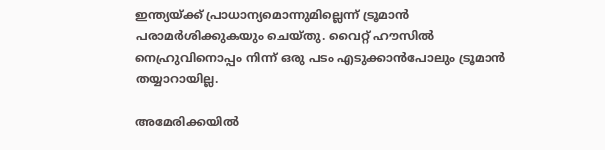ഇന്ത്യയ്‌ക്ക് പ്രാധാന്യമൊന്നുമില്ലെന്ന് ട്രൂമാന്‍  പരാമര്‍ശിക്കുകയും ചെയ്തു. വൈറ്റ് ഹൗസില്‍ നെഹ്രുവിനൊപ്പം നിന്ന് ഒരു പടം എടുക്കാന്‍പോലും ട്രൂമാന്‍ തയ്യാറായില്ല.

അമേരിക്കയില്‍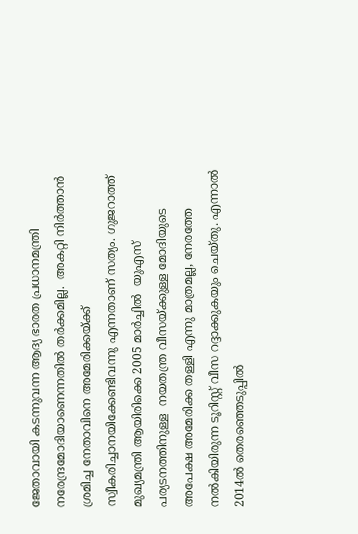ജേതാവായി കടന്നുവന്ന ആദ്യ ഭാരത പ്രധാനമന്ത്രി നരേന്ദ്രമോദിയാണെന്നതില്‍ തര്‍ക്കമില്ല.  അകറ്റി നിര്‍ത്താന്‍ ശ്രമിച്ച നേതാവിനെ അമേരിക്കയ്‌ക്ക് സ്വീകരിച്ചാനയിക്കേണ്ടിവന്നു എന്നതാണ് സത്യം. ഗുജറാത്ത് മുഖ്യമന്ത്രി ആയിരിക്കെ 2005 മാര്‍ച്ചില്‍  യുഎസ് പര്യടനത്തിനുള്ള  നയതന്ത്ര വീസയ്‌ക്കുള്ള മോദിയുടെ അപേക്ഷ അമേരിക്ക തള്ളി എന്നു മാത്രമല്ല, നേരത്തേ നല്‍കിയിരുന്ന ടൂറിസ്റ്റ് വീസ റദ്ദാക്കുകയും ചെയ്തു. എന്നാല്‍ 2014ല്‍ തെരഞ്ഞെടുപ്പില്‍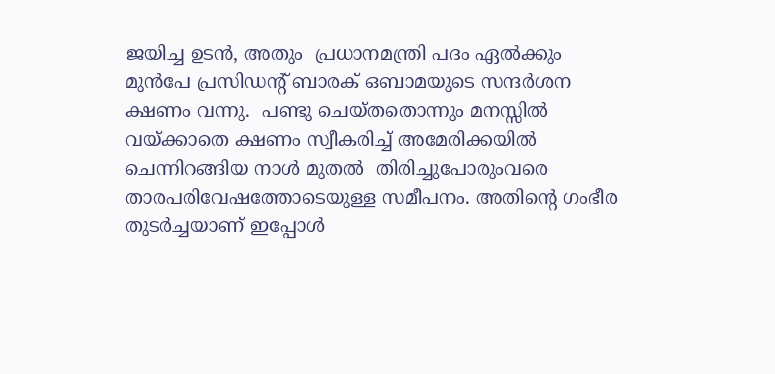ജയിച്ച ഉടന്‍, അതും  പ്രധാനമന്ത്രി പദം ഏല്‍ക്കും മുന്‍പേ പ്രസിഡന്റ് ബാരക് ഒബാമയുടെ സന്ദര്‍ശന ക്ഷണം വന്നു.  പണ്ടു ചെയ്തതൊന്നും മനസ്സില്‍ വയ്‌ക്കാതെ ക്ഷണം സ്വീകരിച്ച് അമേരിക്കയില്‍ ചെന്നിറങ്ങിയ നാള്‍ മുതല്‍  തിരിച്ചുപോരുംവരെ താരപരിവേഷത്തോടെയുള്ള സമീപനം. അതിന്റെ ഗംഭീര തുടര്‍ച്ചയാണ് ഇപ്പോള്‍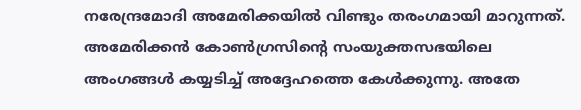നരേന്ദ്രമോദി അമേരിക്കയില്‍ വിണ്ടും തരംഗമായി മാറുന്നത്. അമേരിക്കന്‍ കോണ്‍ഗ്രസിന്റെ സംയുക്തസഭയിലെ അംഗങ്ങള്‍ കയ്യടിച്ച് അദ്ദേഹത്തെ കേള്‍ക്കുന്നു. അതേ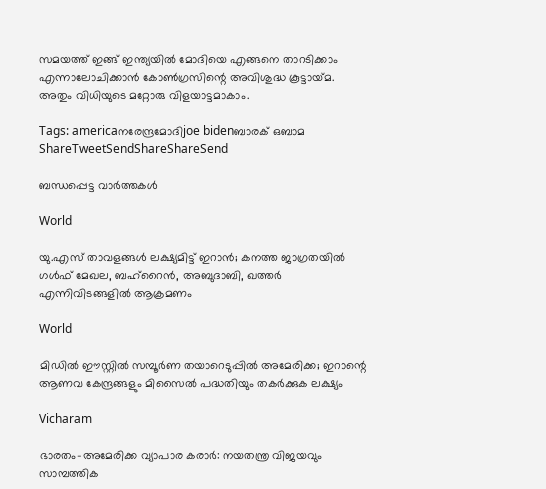സമയത്ത് ഇങ്ങ് ഇന്ത്യയില്‍ മോദിയെ എങ്ങനെ താറടിക്കാം എന്നാലോചിക്കാന്‍ കോണ്‍ഗ്രസിന്റെ അവിശുദ്ധ കൂട്ടായ്‌മ. അതും വിധിയുടെ മറ്റോരു വിളയാട്ടമാകാം.

Tags: americaനരേന്ദ്രമോദിjoe bidenബാരക് ഒബാമ
ShareTweetSendShareShareSend

ബന്ധപ്പെട്ട വാര്‍ത്തകള്‍

World

യു.എസ് താവളങ്ങൾ ലക്ഷ്യമിട്ട് ഇറാൻ; കനത്ത ജാഗ്രതയിൽ ഗൾഫ് മേഖല, ബഹ്‌റൈന്‍, അബുദാബി, ഖത്തര്‍ എന്നിവിടങ്ങളിൽ ആക്രമണം

World

മിഡിൽ ഈസ്റ്റിൽ സമ്പൂർണ തയാറെടുപ്പിൽ അമേരിക്ക; ഇറാന്റെ ആണവ കേന്ദ്രങ്ങളും മിസൈൽ പദ്ധതിയും തകർക്കുക ലക്ഷ്യം

Vicharam

ഭാരതം-അമേരിക്ക വ്യാപാര കരാര്‍: നയതന്ത്ര വിജയവും സാമ്പത്തിക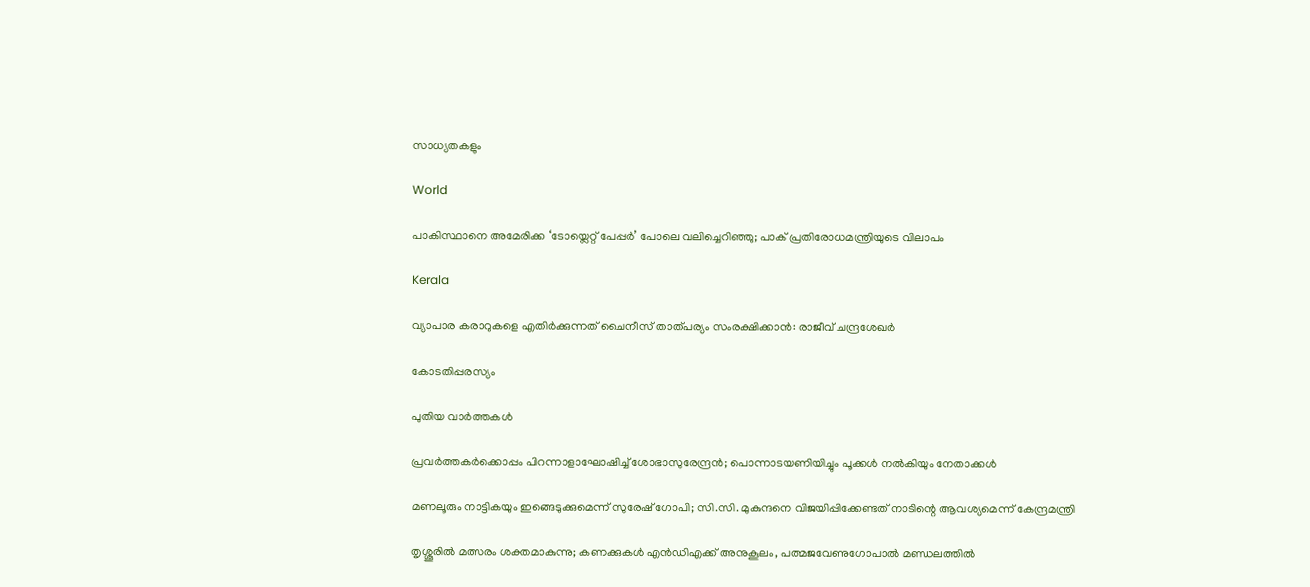സാധ്യതകളും

World

പാകിസ്ഥാനെ അമേരിക്ക ‘ടോയ്ലെറ്റ് പേപ്പര്‍’ പോലെ വലിച്ചെറിഞ്ഞു; പാക് പ്രതിരോധമന്ത്രിയുടെ വിലാപം

Kerala

വ്യാപാര കരാറുകളെ എതിര്‍ക്കുന്നത് ചൈനീസ് താത്പര്യം സംരക്ഷിക്കാന്‍: രാജീവ് ചന്ദ്രശേഖര്‍

കോടതിപ്പരസ്യം

പുതിയ വാര്‍ത്തകള്‍

പ്രവര്‍ത്തകര്‍ക്കൊപ്പം പിറന്നാളാഘോഷിച്ച് ശോഭാസുരേന്ദ്രന്‍; പൊന്നാടയണിയിച്ചും പൂക്കള്‍ നല്‍കിയും നേതാക്കൾ

മണലൂരും നാട്ടികയും ഇങ്ങെടുക്കുമെന്ന് സുരേഷ് ഗോപി; സി.സി. മുകുന്ദനെ വിജയിപ്പിക്കേണ്ടത് നാടിന്റെ ആവശ്യമെന്ന് കേന്ദ്രമന്ത്രി

തൃശ്ശൂരില്‍ മത്സരം ശക്തമാകുന്നു; കണക്കുകള്‍ എന്‍ഡിഎക്ക് അനുകൂലം, പത്മജവേണുഗോപാൽ മണ്ഡലത്തിൽ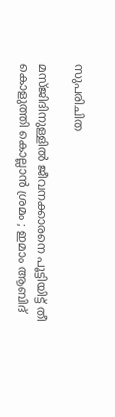സുപരിചിത

മസ്ജിദിനുള്ളിൽ ജീവനക്കാരനെ പൂട്ടിയിട്ട് തീ കൊളുത്തി കൊല്ലാൻ ശ്രമം ; ഇമാം ആബിദ്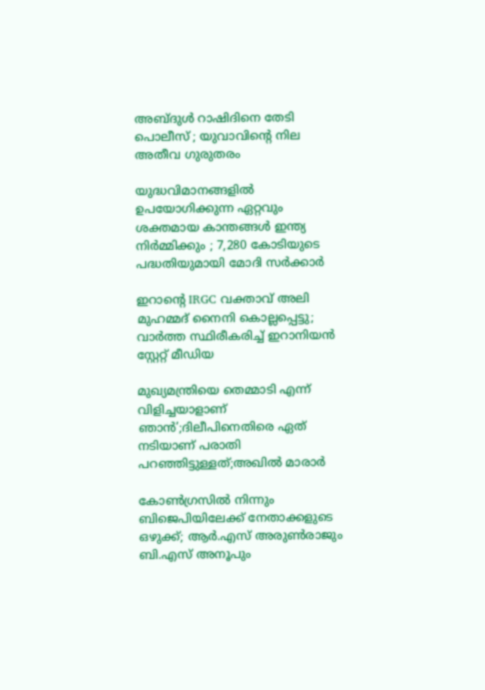അബ്ദുൾ റാഷിദിനെ തേടി പൊലീസ് ; യുവാവിന്റെ നില അതീവ ഗുരുതരം

യുദ്ധവിമാനങ്ങളിൽ ഉപയോഗിക്കുന്ന ഏറ്റവും ശക്തമായ കാന്തങ്ങൾ ഇന്ത്യ നിർമ്മിക്കും ; 7,280 കോടിയുടെ പദ്ധതിയുമായി മോദി സർക്കാർ

ഇറാന്റെ IRGC വക്താവ് അലി മുഹമ്മദ് നൈനി കൊല്ലപ്പെട്ടു; വാർത്ത സ്ഥിരീകരിച്ച് ഇറാനിയൻ സ്റ്റേറ്റ് മീഡിയ

മുഖ്യമന്ത്രിയെ തെമ്മാടി എന്ന് വിളിച്ചയാളാണ് ഞാൻ’;ദിലീപിനെതിരെ ഏത് നടിയാണ് പരാതി പറഞ്ഞിട്ടുള്ളത്;അഖിൽ മാരാർ

കോൺഗ്രസിൽ നിന്നും ബിജെപിയിലേക്ക് നേതാക്കളുടെ ഒഴുക്ക്; ആർ.എസ് അരുൺരാജും ബി.എസ് അനൂപും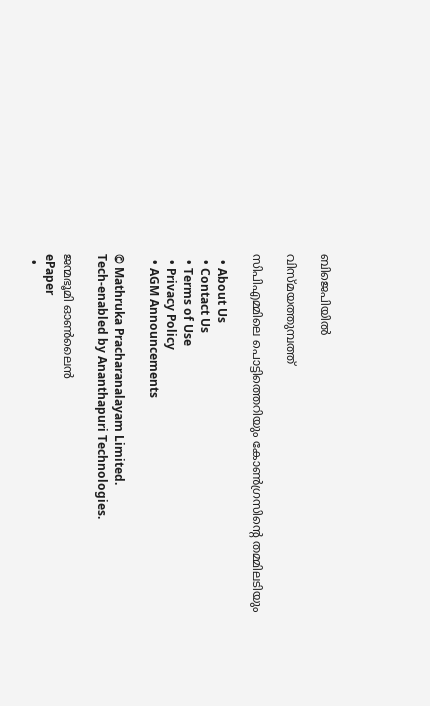ബിജെപിയിൽ

വിസ്മയത്തുമ്പത്ത്

സിപിഎമ്മിലെ പൊട്ടിത്തെറിയും കോണ്‍ഗ്രസിന്റെ തമ്മിലടിയും

  • About Us
  • Contact Us
  • Terms of Use
  • Privacy Policy
  • AGM Announcements

© Mathruka Pracharanalayam Limited.
Tech-enabled by Ananthapuri Technologies.

ജന്മഭൂമി ഓണ്‍ലൈന്‍
ePaper
  •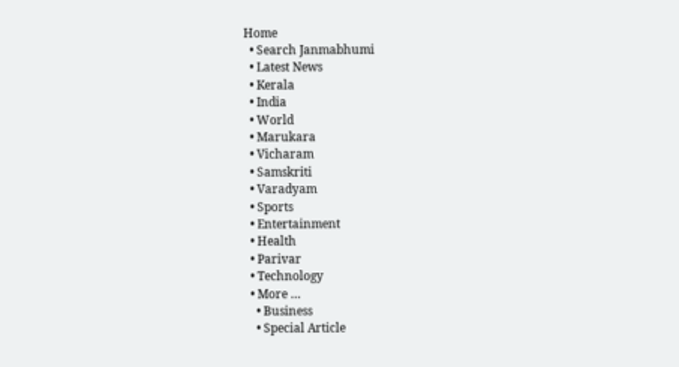Home
  • Search Janmabhumi
  • Latest News
  • Kerala
  • India
  • World
  • Marukara
  • Vicharam
  • Samskriti
  • Varadyam
  • Sports
  • Entertainment
  • Health
  • Parivar
  • Technology
  • More …
    • Business
    • Special Article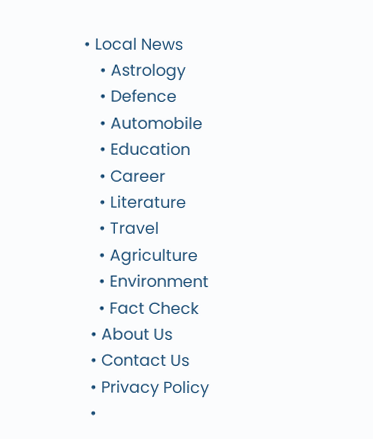• Local News
    • Astrology
    • Defence
    • Automobile
    • Education
    • Career
    • Literature
    • Travel
    • Agriculture
    • Environment
    • Fact Check
  • About Us
  • Contact Us
  • Privacy Policy
  •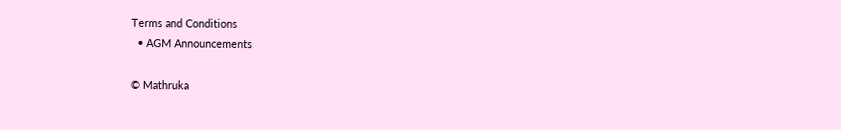Terms and Conditions
  • AGM Announcements

© Mathruka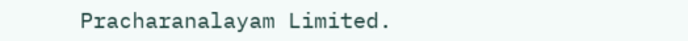Pracharanalayam Limited.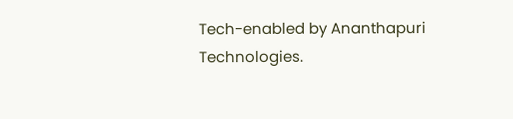Tech-enabled by Ananthapuri Technologies.